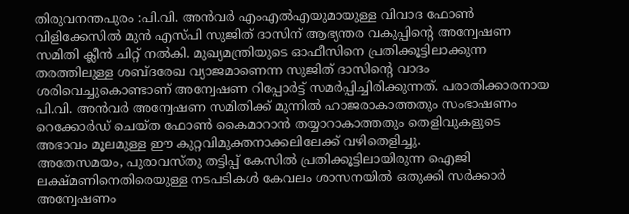തിരുവനന്തപുരം :പി.വി. അൻവർ എംഎൽഎയുമായുള്ള വിവാദ ഫോൺ വിളിക്കേസിൽ മുൻ എസ്പി സുജിത് ദാസിന് ആഭ്യന്തര വകുപ്പിന്റെ അന്വേഷണ സമിതി ക്ലീൻ ചിറ്റ് നൽകി. മുഖ്യമന്ത്രിയുടെ ഓഫീസിനെ പ്രതിക്കൂട്ടിലാക്കുന്ന തരത്തിലുള്ള ശബ്ദരേഖ വ്യാജമാണെന്ന സുജിത് ദാസിന്റെ വാദം ശരിവെച്ചുകൊണ്ടാണ് അന്വേഷണ റിപ്പോർട്ട് സമർപ്പിച്ചിരിക്കുന്നത്. പരാതിക്കാരനായ പി.വി. അൻവർ അന്വേഷണ സമിതിക്ക് മുന്നിൽ ഹാജരാകാത്തതും സംഭാഷണം റെക്കോർഡ് ചെയ്ത ഫോൺ കൈമാറാൻ തയ്യാറാകാത്തതും തെളിവുകളുടെ അഭാവം മൂലമുള്ള ഈ കുറ്റവിമുക്തനാക്കലിലേക്ക് വഴിതെളിച്ചു.
അതേസമയം, പുരാവസ്തു തട്ടിപ്പ് കേസിൽ പ്രതിക്കൂട്ടിലായിരുന്ന ഐജി ലക്ഷ്മണിനെതിരെയുള്ള നടപടികൾ കേവലം ശാസനയിൽ ഒതുക്കി സർക്കാർ അന്വേഷണം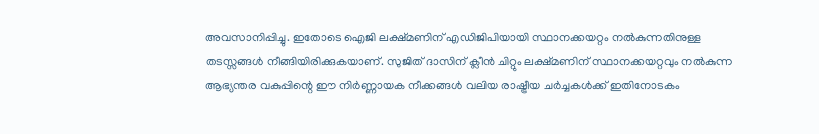അവസാനിപ്പിച്ചു. ഇതോടെ ഐജി ലക്ഷ്മണിന് എഡിജിപിയായി സ്ഥാനക്കയറ്റം നൽകുന്നതിനുള്ള തടസ്സങ്ങൾ നീങ്ങിയിരിക്കുകയാണ്. സുജിത് ദാസിന് ക്ലീൻ ചിറ്റും ലക്ഷ്മണിന് സ്ഥാനക്കയറ്റവും നൽകുന്ന ആഭ്യന്തര വകുപ്പിന്റെ ഈ നിർണ്ണായക നീക്കങ്ങൾ വലിയ രാഷ്ട്രീയ ചർച്ചകൾക്ക് ഇതിനോടകം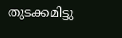തുടക്കമിട്ടു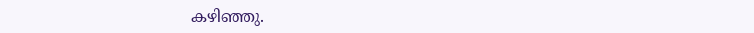കഴിഞ്ഞു.